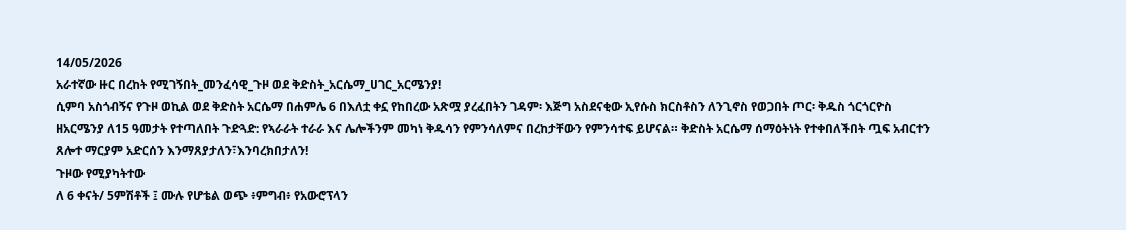14/05/2026
አራተኛው ዙር በረከት የሚገኝበት_መንፈሳዊ_ጉዞ ወደ ቅድስት_አርሴማ_ሀገር_አርሜንያ!
ሲምባ አስጎብኝና የጉዞ ወኪል ወደ ቅድስት አርሴማ በሐምሌ 6 በእለቷ ቀኗ የከበረው አጽሟ ያረፈበትን ገዳም፡ እጅግ አስደናቂው ኢየሱስ ክርስቶስን ለንጊኖስ የወጋበት ጦር፡ ቅዱስ ጎርጎርዮስ ዘአርሜንያ ለ15 ዓመታት የተጣለበት ጉድጓድ: የኣራራት ተራራ እና ሌሎችንም መካነ ቅዱሳን የምንሳለምና በረከታቸውን የምንሳተፍ ይሆናል። ቅድስት አርሴማ ሰማዕትነት የተቀበለችበት ጧፍ አብርተን ጸሎተ ማርያም አድርሰን እንማጸያታለን፣እንባረክበታለን!
ጉዞው የሚያካትተው
ለ 6 ቀናት/ 5ምሽቶች ፤ ሙሉ የሆቴል ወጭ ፥ምግብ፥ የአውሮፕላን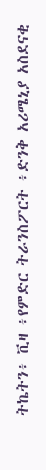ትኬትን፥ ቪዛ ፥የምድር ትራንስፖርት ፥ድንቅ አሪሜኒያ አስደናቂ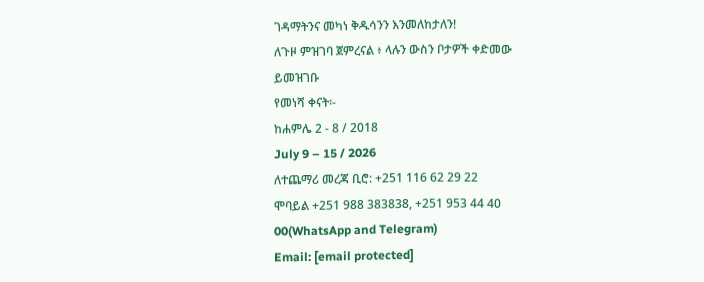ገዳማትንና መካነ ቅዱሳንን እንመለከታለን!
ለጉዞ ምዝገባ ጀምረናል ፥ ላሉን ውስን ቦታዎች ቀድመው ይመዝገቡ
የመነሻ ቀናት፡-
ከሐምሌ 2 - 8 / 2018
July 9 – 15 / 2026
ለተጨማሪ መረጃ ቢሮ: +251 116 62 29 22
ሞባይል +251 988 383838, +251 953 44 40 00(WhatsApp and Telegram)
Email: [email protected]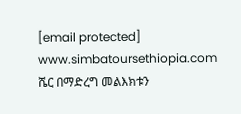[email protected]
www.simbatoursethiopia.com
ሼር በማድረግ መልእክቱን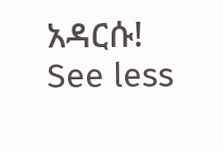አዳርሱ!
See less